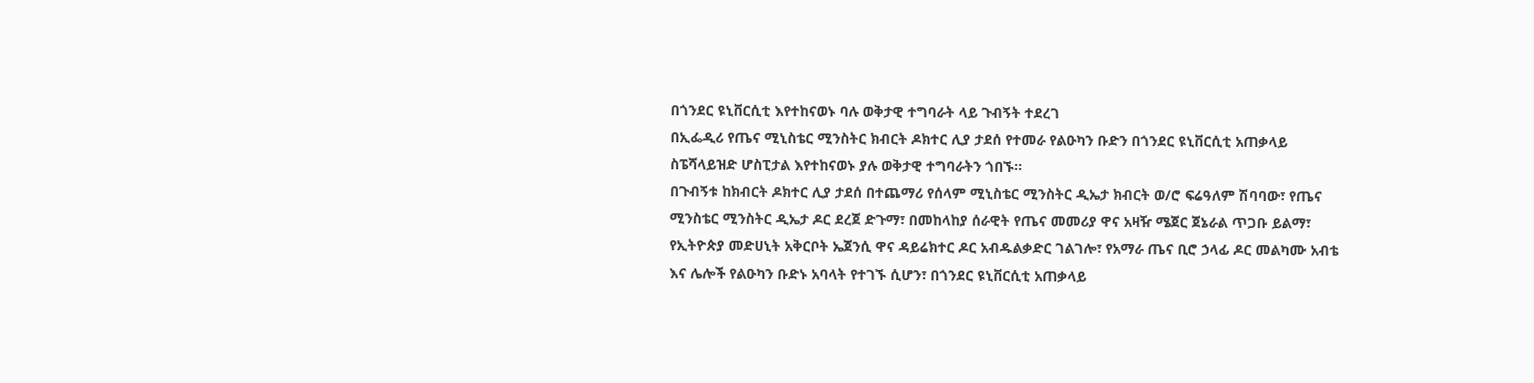በጎንደር ዩኒቨርሲቲ እየተከናወኑ ባሉ ወቅታዊ ተግባራት ላይ ጉብኝት ተደረገ
በኢፌዲሪ የጤና ሚኒስቴር ሚንስትር ክብርት ዶክተር ሊያ ታደሰ የተመራ የልዑካን ቡድን በጎንደር ዩኒቨርሲቲ አጠቃላይ ስፔሻላይዝድ ሆስፒታል እየተከናወኑ ያሉ ወቅታዊ ተግባራትን ጎበኙ፡፡
በጉብኝቱ ከክብርት ዶክተር ሊያ ታደሰ በተጨማሪ የሰላም ሚኒስቴር ሚንስትር ዲኤታ ክብርት ወ/ሮ ፍሬዓለም ሽባባው፣ የጤና ሚንስቴር ሚንስትር ዲኤታ ዶር ደረጀ ድጉማ፣ በመከላከያ ሰራዊት የጤና መመሪያ ዋና አዛዥ ሜጀር ጀኔራል ጥጋቡ ይልማ፣ የኢትዮጵያ መድሀኒት አቅርቦት ኤጀንሲ ዋና ዳይሬክተር ዶር አብዱልቃድር ገልገሎ፣ የአማራ ጤና ቢሮ ኃላፊ ዶር መልካሙ አብቴ እና ሌሎች የልዑካን ቡድኑ አባላት የተገኙ ሲሆን፣ በጎንደር ዩኒቨርሲቲ አጠቃላይ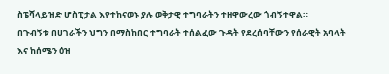ስፔሻላይዝድ ሆስፒታል እየተከናወኑ ያሉ ወቅታዊ ተግባራትን ተዘዋውረው ጎብኝተዋል።
በጉብኝቱ በሀገራችን ህግን በማስከበር ተግባራት ተሰልፈው ጉዳት የደረሰባቸውን የሰራዊት አባላት እና ከሰሜን ዕዝ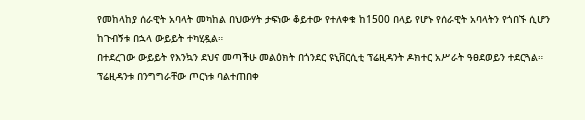የመከላከያ ሰራዊት አባላት መካከል በህውሃት ታፍነው ቆይተው የተለቀቁ ከ1500 በላይ የሆኑ የሰራዊት አባላትን የጎበኙ ሲሆን ከጉብኝቱ በኋላ ውይይት ተካሂዷል።
በተደረገው ውይይት የእንኳን ደህና መጣችሁ መልዕክት በጎንደር ዩኒቨርሲቲ ፕሬዚዳንት ዶክተር አሥራት ዓፀደወይን ተደርጓል። ፕሬዚዳንቱ በንግግራቸው ጦርነቱ ባልተጠበቀ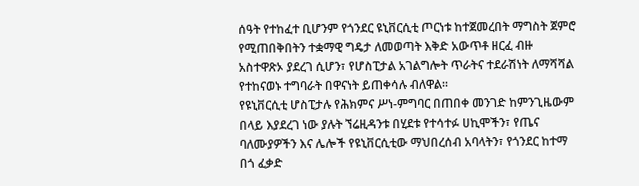ሰዓት የተከፈተ ቢሆንም የጎንደር ዩኒቨርሲቲ ጦርነቱ ከተጀመረበት ማግስት ጀምሮ የሚጠበቅበትን ተቋማዊ ግዴታ ለመወጣት እቅድ አውጥቶ ዘርፈ ብዙ አስተዋጽኦ ያደረገ ሲሆን፣ የሆስፒታል አገልግሎት ጥራትና ተደራሽነት ለማሻሻል የተከናወኑ ተግባራት በዋናነት ይጠቀሳሉ ብለዋል።
የዩኒቨርሲቲ ሆስፒታሉ የሕክምና ሥነ-ምግባር በጠበቀ መንገድ ከምንጊዜውም በላይ እያደረገ ነው ያሉት ኘሬዚዳንቱ በሂደቱ የተሳተፉ ሀኪሞችን፣ የጤና ባለሙያዎችን እና ሌሎች የዩኒቨርሲቲው ማህበረሰብ አባላትን፣ የጎንደር ከተማ በጎ ፈቃድ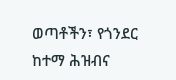ወጣቶችን፣ የጎንደር ከተማ ሕዝብና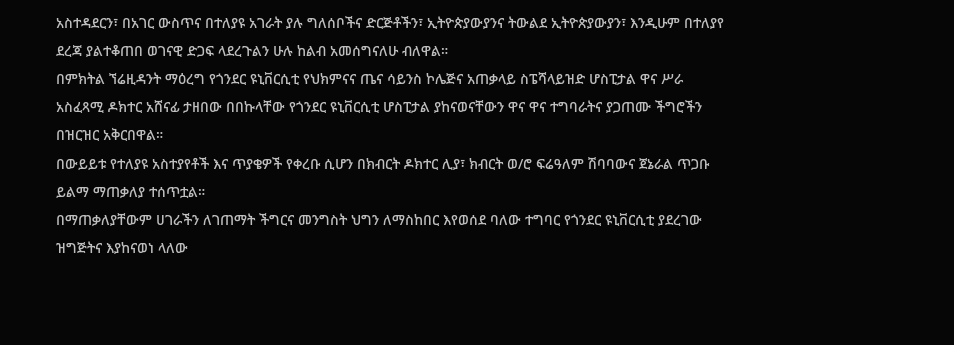አስተዳደርን፣ በአገር ውስጥና በተለያዩ አገራት ያሉ ግለሰቦችና ድርጅቶችን፣ ኢትዮጵያውያንና ትውልደ ኢትዮጵያውያን፣ እንዲሁም በተለያየ ደረጃ ያልተቆጠበ ወገናዊ ድጋፍ ላደረጉልን ሁሉ ከልብ አመሰግናለሁ ብለዋል።
በምክትል ኘሬዚዳንት ማዕረግ የጎንደር ዩኒቨርሲቲ የህክምናና ጤና ሳይንስ ኮሌጅና አጠቃላይ ስፔሻላይዝድ ሆስፒታል ዋና ሥራ አስፈጻሚ ዶክተር አሸናፊ ታዘበው በበኩላቸው የጎንደር ዩኒቨርሲቲ ሆስፒታል ያከናወናቸውን ዋና ዋና ተግባራትና ያጋጠሙ ችግሮችን በዝርዝር አቅርበዋል።
በውይይቱ የተለያዩ አስተያየቶች እና ጥያቄዎች የቀረቡ ሲሆን በክብርት ዶክተር ሊያ፣ ክብርት ወ/ሮ ፍሬዓለም ሽባባውና ጀኔራል ጥጋቡ ይልማ ማጠቃለያ ተሰጥቷል።
በማጠቃለያቸውም ሀገራችን ለገጠማት ችግርና መንግስት ህግን ለማስከበር እየወሰደ ባለው ተግባር የጎንደር ዩኒቨርሲቲ ያደረገው ዝግጅትና እያከናወነ ላለው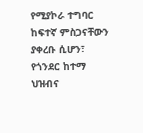የሚያኮራ ተግባር ከፍተኛ ምስጋናቸውን ያቀረቡ ሲሆን፣ የጎንደር ከተማ ህዝብና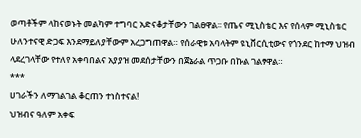ወጣቶችም ላከናወኑት መልካም ተግባር አድናቆታቸውን ገልፀዋል፡፡ የጤና ሚኒስቴር እና የሰላም ሚኒስቴር ሁለንተናዊ ድጋፍ እንደማይለያቸውም አረጋግጠዋል። የሰራዊቱ አባላትም ዩኒቨርሲቲውና የጎንደር ከተማ ህዝብ ላደረገላቸው የተለየ አቀባበልና አያያዝ መደሰታቸውን በጀኔራል ጥጋቡ በኩል ገልፃዋል።
***
ሀገራችን ለማገልገል ቆርጠን ተነስተናል!
ህዝብና ዓለም አቀፍ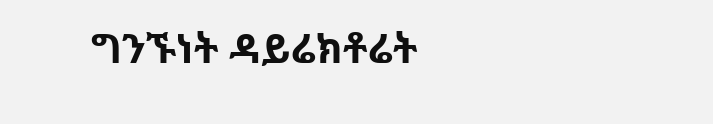ግንኙነት ዳይሬክቶሬት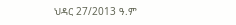ህዳር 27/2013 ዓ.ም